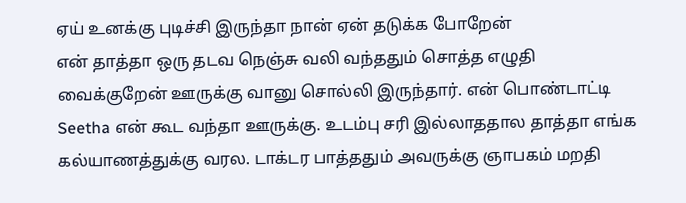ஏய் உனக்கு புடிச்சி இருந்தா நான் ஏன் தடுக்க போறேன்
என் தாத்தா ஒரு தடவ நெஞ்சு வலி வந்ததும் சொத்த எழுதி வைக்குறேன் ஊருக்கு வானு சொல்லி இருந்தார். என் பொண்டாட்டி Seetha என் கூட வந்தா ஊருக்கு. உடம்பு சரி இல்லாததால தாத்தா எங்க கல்யாணத்துக்கு வரல. டாக்டர பாத்ததும் அவருக்கு ஞாபகம் மறதி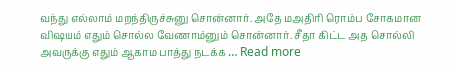வந்து எல்லாம் மறந்திருச்சுனு சொன்னார். அதே மஅதிரி ரொம்ப சோகமான விஷயம் எதும் சொல்ல வேணாம்னும் சொன்னார். சீதா கிட்ட அத சொல்லி அவருக்கு எதும் ஆகாம பாத்து நடக்க … Read more